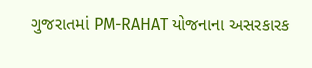ગુજરાતમાં PM-RAHAT યોજનાના અસરકારક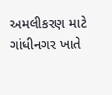અમલીકરણ માટે ગાંધીનગર ખાતે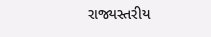રાજ્યસ્તરીય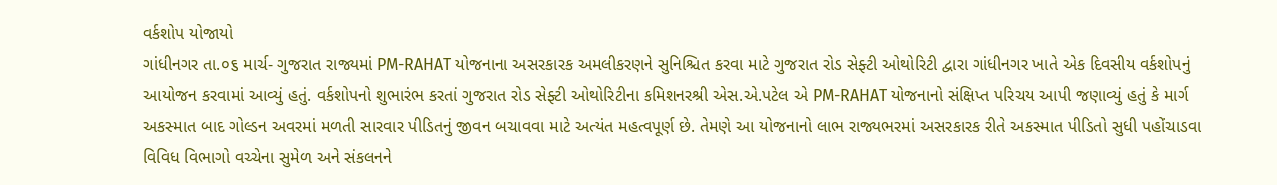વર્કશોપ યોજાયો
ગાંધીનગર તા.૦૬ માર્ચ- ગુજરાત રાજ્યમાં PM-RAHAT યોજનાના અસરકારક અમલીકરણને સુનિશ્ચિત કરવા માટે ગુજરાત રોડ સેફ્ટી ઓથોરિટી દ્વારા ગાંધીનગર ખાતે એક દિવસીય વર્કશોપનું આયોજન કરવામાં આવ્યું હતું. વર્કશોપનો શુભારંભ કરતાં ગુજરાત રોડ સેફ્ટી ઓથોરિટીના કમિશનરશ્રી એસ.એ.પટેલ એ PM-RAHAT યોજનાનો સંક્ષિપ્ત પરિચય આપી જણાવ્યું હતું કે માર્ગ અકસ્માત બાદ ગોલ્ડન અવરમાં મળતી સારવાર પીડિતનું જીવન બચાવવા માટે અત્યંત મહત્વપૂર્ણ છે. તેમણે આ યોજનાનો લાભ રાજ્યભરમાં અસરકારક રીતે અકસ્માત પીડિતો સુધી પહોંચાડવા વિવિધ વિભાગો વચ્ચેના સુમેળ અને સંકલનને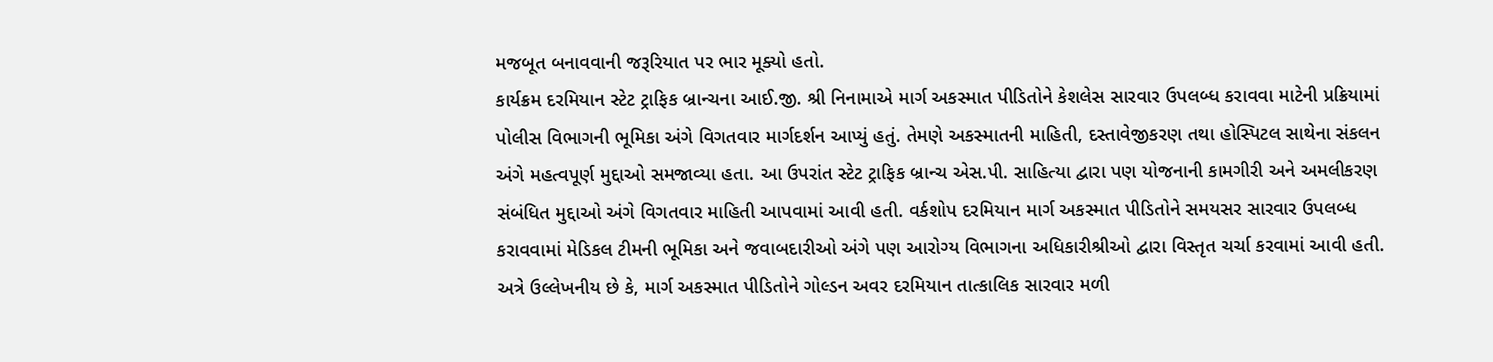મજબૂત બનાવવાની જરૂરિયાત પર ભાર મૂક્યો હતો.
કાર્યક્રમ દરમિયાન સ્ટેટ ટ્રાફિક બ્રાન્ચના આઈ.જી. શ્રી નિનામાએ માર્ગ અકસ્માત પીડિતોને કેશલેસ સારવાર ઉપલબ્ધ કરાવવા માટેની પ્રક્રિયામાં પોલીસ વિભાગની ભૂમિકા અંગે વિગતવાર માર્ગદર્શન આપ્યું હતું. તેમણે અકસ્માતની માહિતી, દસ્તાવેજીકરણ તથા હોસ્પિટલ સાથેના સંકલન અંગે મહત્વપૂર્ણ મુદ્દાઓ સમજાવ્યા હતા. આ ઉપરાંત સ્ટેટ ટ્રાફિક બ્રાન્ચ એસ.પી. સાહિત્યા દ્વારા પણ યોજનાની કામગીરી અને અમલીકરણ સંબંધિત મુદ્દાઓ અંગે વિગતવાર માહિતી આપવામાં આવી હતી. વર્કશોપ દરમિયાન માર્ગ અકસ્માત પીડિતોને સમયસર સારવાર ઉપલબ્ધ કરાવવામાં મેડિકલ ટીમની ભૂમિકા અને જવાબદારીઓ અંગે પણ આરોગ્ય વિભાગના અધિકારીશ્રીઓ દ્વારા વિસ્તૃત ચર્ચા કરવામાં આવી હતી.
અત્રે ઉલ્લેખનીય છે કે, માર્ગ અકસ્માત પીડિતોને ગોલ્ડન અવર દરમિયાન તાત્કાલિક સારવાર મળી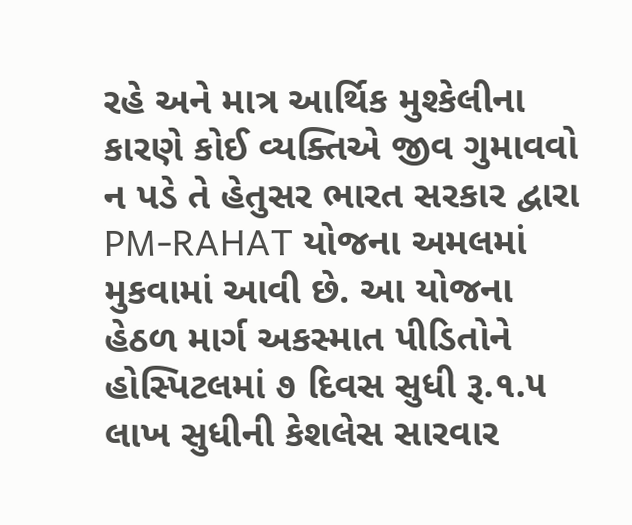રહે અને માત્ર આર્થિક મુશ્કેલીના કારણે કોઈ વ્યક્તિએ જીવ ગુમાવવો ન પડે તે હેતુસર ભારત સરકાર દ્વારા PM-RAHAT યોજના અમલમાં મુકવામાં આવી છે. આ યોજના હેઠળ માર્ગ અકસ્માત પીડિતોને હોસ્પિટલમાં ૭ દિવસ સુધી રૂ.૧.૫ લાખ સુધીની કેશલેસ સારવાર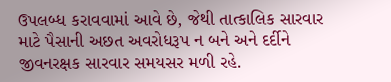ઉપલબ્ધ કરાવવામાં આવે છે, જેથી તાત્કાલિક સારવાર માટે પૈસાની અછત અવરોધરૂપ ન બને અને દર્દીને જીવનરક્ષક સારવાર સમયસર મળી રહે.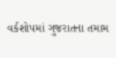વર્કશોપમાં ગુજરાતના તમામ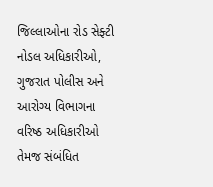જિલ્લાઓના રોડ સેફ્ટી નોડલ અધિકારીઓ, ગુજરાત પોલીસ અને આરોગ્ય વિભાગના વરિષ્ઠ અધિકારીઓ તેમજ સંબંધિત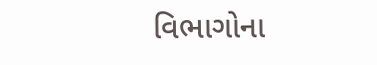વિભાગોના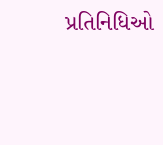પ્રતિનિધિઓ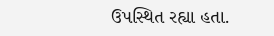ઉપસ્થિત રહ્યા હતા.